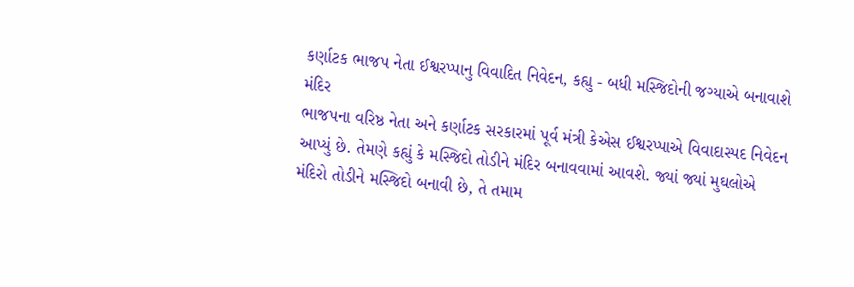કર્ણાટક ભાજપ નેતા ઈશ્વરપ્પાનુ વિવાદિત નિવેદન, કહ્યુ - બધી મસ્જિદોની જગ્યાએ બનાવાશે મંદિર
ભાજપના વરિષ્ઠ નેતા અને કર્ણાટક સરકારમાં પૂર્વ મંત્રી કેએસ ઈશ્વરપ્પાએ વિવાદાસ્પદ નિવેદન આપ્યું છે. તેમણે કહ્યું કે મસ્જિદો તોડીને મંદિર બનાવવામાં આવશે. જ્યાં જ્યાં મુઘલોએ મંદિરો તોડીને મસ્જિદો બનાવી છે, તે તમામ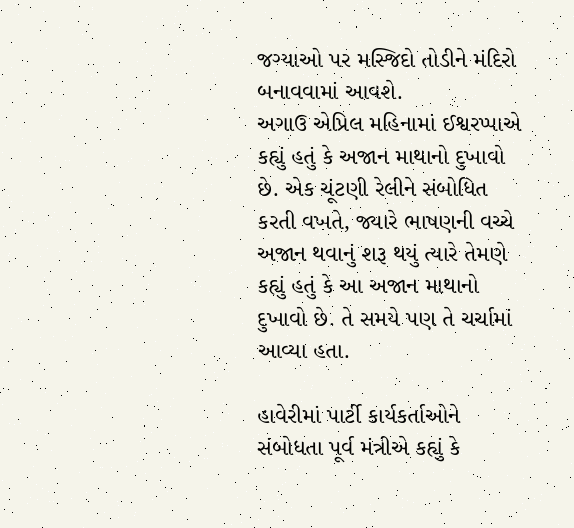જગ્યાઓ પર મસ્જિદો તોડીને મંદિરો બનાવવામાં આવશે.
અગાઉ એપ્રિલ મહિનામાં ઈશ્વરપ્પાએ કહ્યું હતું કે અજાન માથાનો દુખાવો છે. એક ચૂંટણી રેલીને સંબોધિત કરતી વખતે, જ્યારે ભાષણની વચ્ચે અજાન થવાનું શરૂ થયું ત્યારે તેમણે કહ્યું હતું કે આ અજાન માથાનો દુખાવો છે. તે સમયે પણ તે ચર્ચામાં આવ્યા હતા.

હાવેરીમાં પાર્ટી કાર્યકર્તાઓને સંબોધતા પૂર્વ મંત્રીએ કહ્યું કે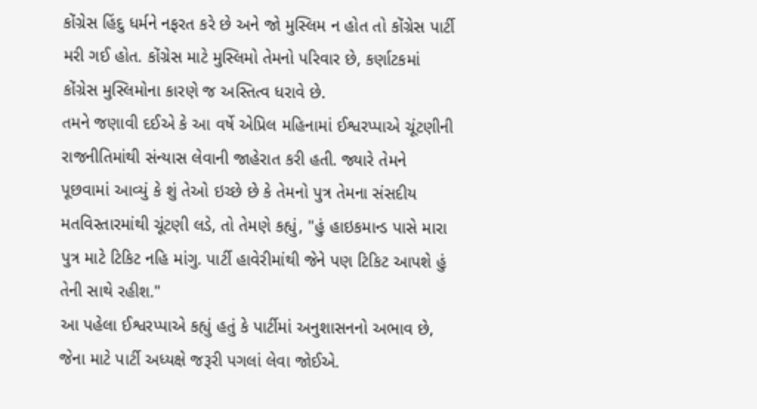કોંગ્રેસ હિંદુ ધર્મને નફરત કરે છે અને જો મુસ્લિમ ન હોત તો કોંગ્રેસ પાર્ટી મરી ગઈ હોત. કોંગ્રેસ માટે મુસ્લિમો તેમનો પરિવાર છે, કર્ણાટકમાં કોંગ્રેસ મુસ્લિમોના કારણે જ અસ્તિત્વ ધરાવે છે.
તમને જણાવી દઈએ કે આ વર્ષે એપ્રિલ મહિનામાં ઈશ્વરપ્પાએ ચૂંટણીની રાજનીતિમાંથી સંન્યાસ લેવાની જાહેરાત કરી હતી. જ્યારે તેમને પૂછવામાં આવ્યું કે શું તેઓ ઇચ્છે છે કે તેમનો પુત્ર તેમના સંસદીય મતવિસ્તારમાંથી ચૂંટણી લડે, તો તેમણે કહ્યું, "હું હાઇકમાન્ડ પાસે મારા પુત્ર માટે ટિકિટ નહિ માંગુ. પાર્ટી હાવેરીમાંથી જેને પણ ટિકિટ આપશે હું તેની સાથે રહીશ."
આ પહેલા ઈશ્વરપ્પાએ કહ્યું હતું કે પાર્ટીમાં અનુશાસનનો અભાવ છે, જેના માટે પાર્ટી અધ્યક્ષે જરૂરી પગલાં લેવા જોઈએ.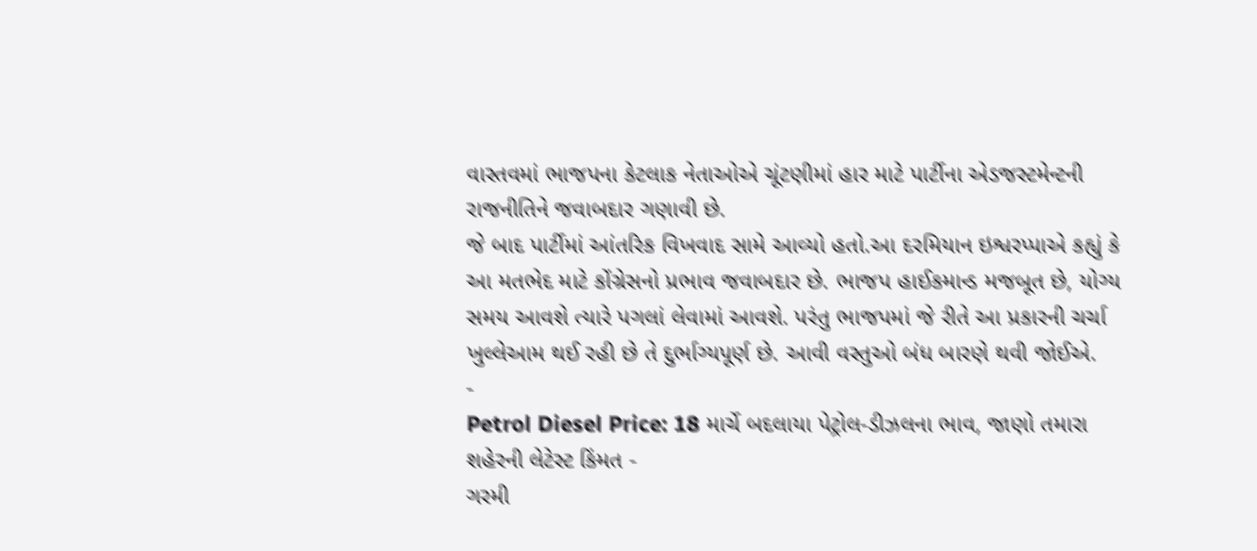વાસ્તવમાં ભાજપના કેટલાક નેતાઓએ ચૂંટણીમાં હાર માટે પાર્ટીના એડજસ્ટમેન્ટની રાજનીતિને જવાબદાર ગણાવી છે.
જે બાદ પાર્ટીમાં આંતરિક વિખવાદ સામે આવ્યો હતો.આ દરમિયાન ઇશ્વરપ્પાએ કહ્યું કે આ મતભેદ માટે કોંગ્રેસનો પ્રભાવ જવાબદાર છે. ભાજપ હાઈકમાન્ડ મજબૂત છે, યોગ્ય સમય આવશે ત્યારે પગલાં લેવામાં આવશે. પરંતુ ભાજપમાં જે રીતે આ પ્રકારની ચર્ચા ખુલ્લેઆમ થઈ રહી છે તે દુર્ભાગ્યપૂર્ણ છે. આવી વસ્તુઓ બંધ બારણે થવી જોઈએ.
-
Petrol Diesel Price: 18 માર્ચે બદલાયા પેટ્રોલ-ડીઝલના ભાવ, જાણો તમારા શહેરની લેટેસ્ટ કિંમત -
ગરમી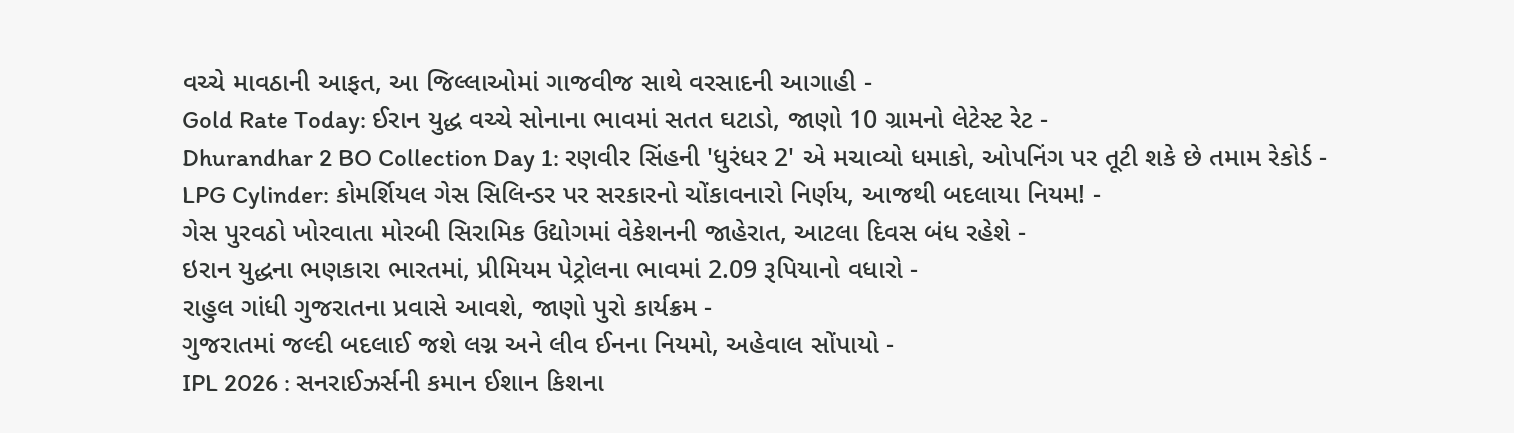વચ્ચે માવઠાની આફત, આ જિલ્લાઓમાં ગાજવીજ સાથે વરસાદની આગાહી -
Gold Rate Today: ઈરાન યુદ્ધ વચ્ચે સોનાના ભાવમાં સતત ઘટાડો, જાણો 10 ગ્રામનો લેટેસ્ટ રેટ -
Dhurandhar 2 BO Collection Day 1: રણવીર સિંહની 'ધુરંધર 2' એ મચાવ્યો ધમાકો, ઓપનિંગ પર તૂટી શકે છે તમામ રેકોર્ડ -
LPG Cylinder: કોમર્શિયલ ગેસ સિલિન્ડર પર સરકારનો ચોંકાવનારો નિર્ણય, આજથી બદલાયા નિયમ! -
ગેસ પુરવઠો ખોરવાતા મોરબી સિરામિક ઉદ્યોગમાં વેકેશનની જાહેરાત, આટલા દિવસ બંધ રહેશે -
ઇરાન યુદ્ધના ભણકારા ભારતમાં, પ્રીમિયમ પેટ્રોલના ભાવમાં 2.09 રૂપિયાનો વધારો -
રાહુલ ગાંધી ગુજરાતના પ્રવાસે આવશે, જાણો પુરો કાર્યક્રમ -
ગુજરાતમાં જલ્દી બદલાઈ જશે લગ્ન અને લીવ ઈનના નિયમો, અહેવાલ સોંપાયો -
IPL 2026 : સનરાઈઝર્સની કમાન ઈશાન કિશના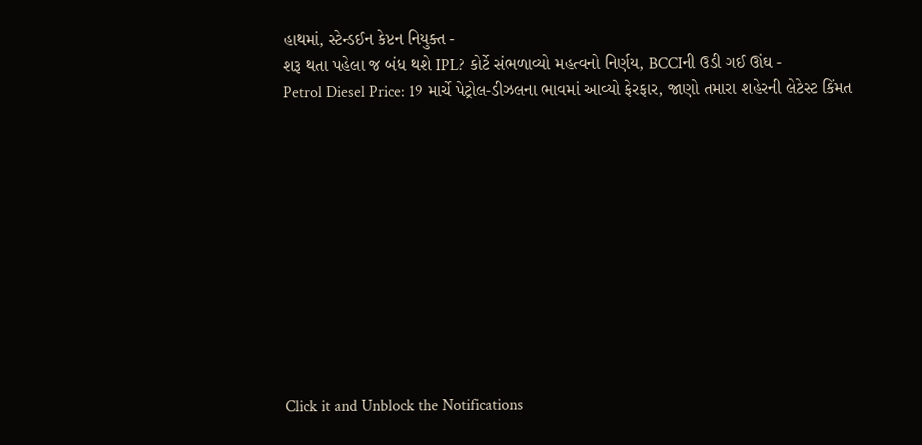હાથમાં, સ્ટેન્ડઈન કેપ્ટન નિયુક્ત -
શરૂ થતા પહેલા જ બંધ થશે IPL? કોર્ટે સંભળાવ્યો મહત્વનો નિર્ણય, BCCIની ઉડી ગઈ ઊંઘ -
Petrol Diesel Price: 19 માર્ચે પેટ્રોલ-ડીઝલના ભાવમાં આવ્યો ફેરફાર, જાણો તમારા શહેરની લેટેસ્ટ કિંમત











Click it and Unblock the Notifications